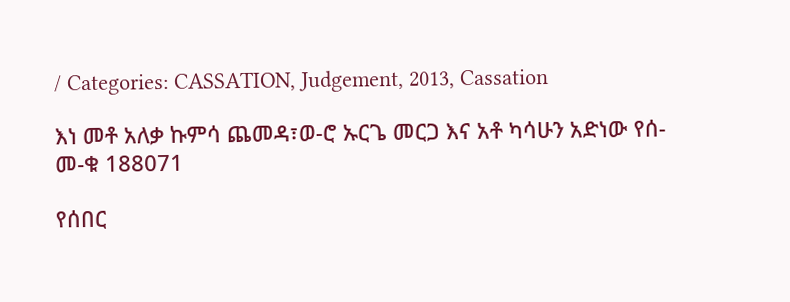/ Categories: CASSATION, Judgement, 2013, Cassation

እነ መቶ አለቃ ኩምሳ ጨመዳ፣ወ-ሮ ኡርጌ መርጋ እና አቶ ካሳሁን አድነው የሰ-መ-ቁ 188071

የሰበር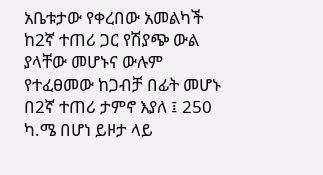አቤቱታው የቀረበው አመልካች ከ2ኛ ተጠሪ ጋር የሽያጭ ውል ያላቸው መሆኑና ውሉም የተፈፀመው ከጋብቻ በፊት መሆኑ በ2ኛ ተጠሪ ታምኖ እያለ ፤ 250 ካ.ሜ በሆነ ይዞታ ላይ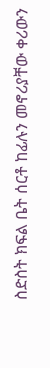ስድስት ክፍል ቤት ሰርቶ ከፊሉን መኖሪያቸው ቀሪውን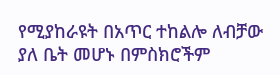የሚያከራዩት በአጥር ተከልሎ ለብቻው ያለ ቤት መሆኑ በምስክሮችም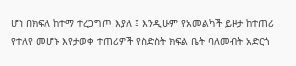ሆነ በክፍለ ከተማ ተረጋግጦ እያለ ፤ እንዲሁም የአመልካች ይዞታ ከተጠሪ የተለየ መሆኑ እየታወቀ ተጠሪዎች የስድስት ክፍል ቤት ባለመብት አድርጎ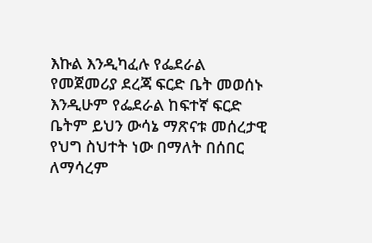እኩል እንዲካፈሉ የፌደራል የመጀመሪያ ደረጃ ፍርድ ቤት መወሰኑ እንዲሁም የፌደራል ከፍተኛ ፍርድ ቤትም ይህን ውሳኔ ማጽናቱ መሰረታዊ  የህግ ስህተት ነው በማለት በሰበር ለማሳረም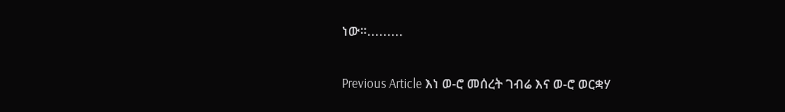ነው።.........

Previous Article እነ ወ-ሮ መሰረት ገብሬ እና ወ-ሮ ወርቋሃ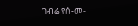ገብሬ የሰ-መ-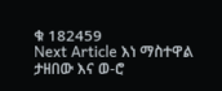ቁ 182459
Next Article እነ ማስተዋል ታዘበው እና ወ-ሮ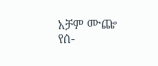አቻም ሙጬ የሰ-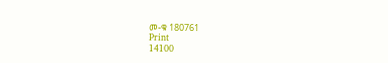መ-ቁ 180761
Print
14100